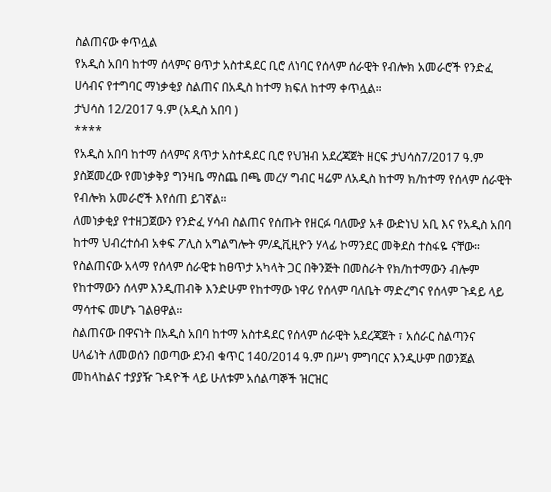ስልጠናው ቀጥሏል
የአዲስ አበባ ከተማ ሰላምና ፀጥታ አስተዳደር ቢሮ ለነባር የሰላም ሰራዊት የብሎክ አመራሮች የንድፈ ሀሳብና የተግባር ማነቃቂያ ስልጠና በአዲስ ከተማ ክፍለ ከተማ ቀጥሏል።
ታህሳስ 12/2017 ዓ.ም (አዲስ አበባ )
****
የአዲስ አበባ ከተማ ሰላምና ጸጥታ አስተዳደር ቢሮ የህዝብ አደረጃጀት ዘርፍ ታህሳስ7/2017 ዓ.ም ያስጀመረው የመነቃቅያ ግንዛቤ ማስጨ በጫ መረሃ ግብር ዛሬም ለአዲስ ከተማ ክ/ከተማ የሰላም ሰራዊት የብሎክ አመራሮች እየሰጠ ይገኛል።
ለመነቃቂያ የተዘጋጀውን የንድፈ ሃሳብ ስልጠና የሰጡት የዘርፉ ባለሙያ አቶ ውድነህ አቢ እና የአዲስ አበባ ከተማ ህብረተሰብ አቀፍ ፖሊስ አግልግሎት ም/ዲቪዚዮን ሃላፊ ኮማንደር መቅደስ ተስፋዬ ናቸው።
የስልጠናው አላማ የሰላም ሰራዊቱ ከፀጥታ አካላት ጋር በቅንጅት በመስራት የክ/ከተማውን ብሎም የከተማውን ሰላም እንዲጠብቅ እንድሁም የከተማው ነዋሪ የሰላም ባለቤት ማድረግና የሰላም ጉዳይ ላይ ማሳተፍ መሆኑ ገልፀዋል።
ስልጠናው በዋናነት በአዲስ አበባ ከተማ አስተዳደር የሰላም ሰራዊት አደረጃጀት ፣ አሰራር ስልጣንና ሀላፊነት ለመወሰን በወጣው ደንብ ቁጥር 140/2014 ዓ.ም በሥነ ምግባርና እንዲሁም በወንጀል መከላከልና ተያያዥ ጉዳዮች ላይ ሁለቱም አሰልጣኞች ዝርዝር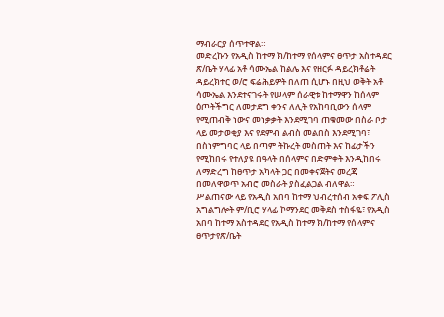ማብራርያ ሰጥተዋል።
መድረኩን የአዲስ ከተማ ክ/ከተማ የሰላምና ፀጥታ አስተዳደር ጽ/ቤት ሃላፊ አቶ ሳሙኤል ከልሌ እና የዘርፉ ዳይረክቶሬት ዳይረክተር ወ/ሮ ፍሬሕይዎት በለጠ ሲሆኑ በዚህ ወቅት አቶ ሳሙኤል እንደተናገሩት የሠላም ሰራዊቱ ከተማዋን ከሰላም ዕጦትችግር ለመታደግ ቀንና ለሊት የአከባቢውን ሰላም የሚጠብቅ ነውና መነቃቃት እንደሚገባ ጠቁመው በስራ ቦታ ላይ መታወቂያ እና የደምብ ልብስ መልበስ እንደሚገባ፣ በስነምግባር ላይ በጣም ትኩረት መስጠት እና ከፊታችን የሚከበሩ የተለያዩ በዓላት በሰላምና በድምቀት እንዲከበሩ ለማድረግ ከፀጥታ አካላት ጋር በመቀናጀትና መረጃ በመለዋወጥ አብሮ መስራት ያስፈልጋል ብለዋል።
ሥልጠናው ላይ የአዲስ አበባ ከተማ ህብረተሰብ አቀፍ ፖሊስ አግልግሎት ም/ቢሮ ሃላፊ ኮማንደር መቅደስ ተስፋዬ፣ የአዲስ አበባ ከተማ አስተዳደር የአዲስ ከተማ ክ/ከተማ የሰላምና ፀጥታየጽ/ቤት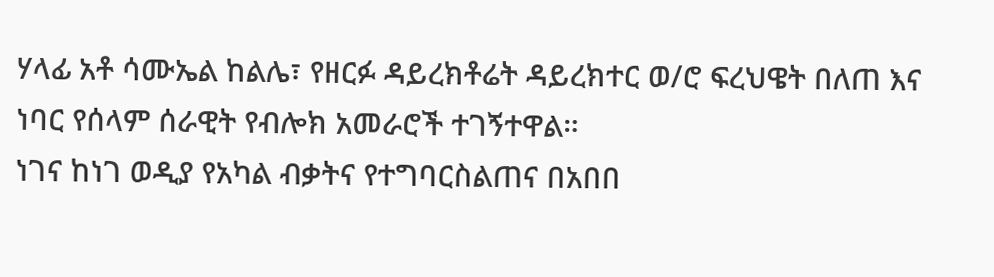ሃላፊ አቶ ሳሙኤል ከልሌ፣ የዘርፉ ዳይረክቶሬት ዳይረክተር ወ/ሮ ፍረህዌት በለጠ እና ነባር የሰላም ሰራዊት የብሎክ አመራሮች ተገኝተዋል።
ነገና ከነገ ወዲያ የአካል ብቃትና የተግባርስልጠና በአበበ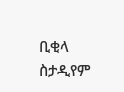ቢቂላ ስታዲየም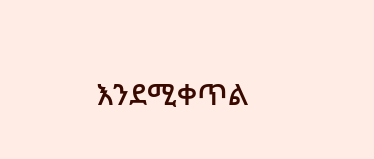እንደሚቀጥል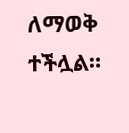ለማወቅ ተችሏል።